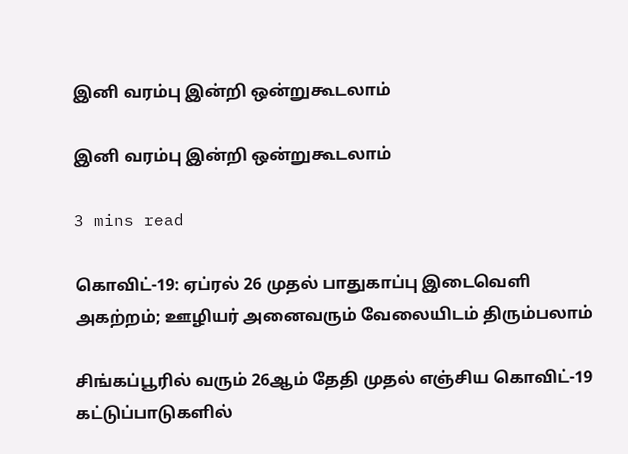இனி வரம்பு இன்றி ஒன்றுகூடலாம்

இனி வரம்பு இன்றி ஒன்றுகூடலாம்

3 mins read

கொவிட்-19: ஏப்ரல் 26 முதல் பாதுகாப்பு இடைவெளி அகற்றம்; ஊழியர் அனைவரும் வேலையிடம் திரும்பலாம்

சிங்கப்பூரில் வரும் 26ஆம் தேதி முதல் எஞ்சிய கொவிட்-19 கட்டுப்பாடுகளில்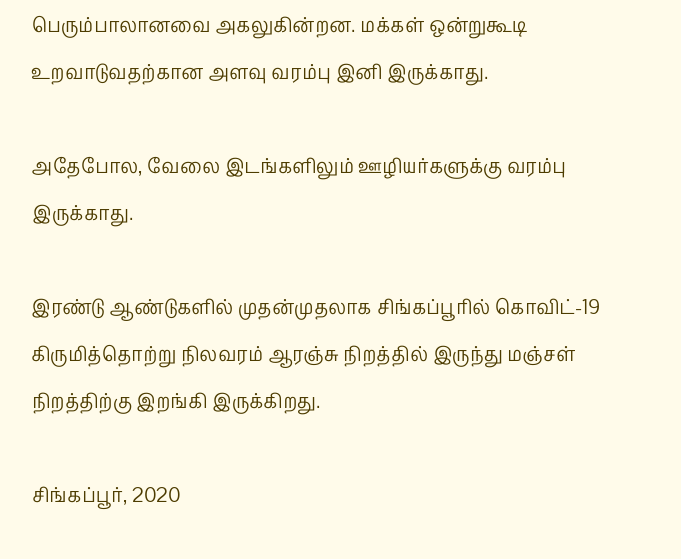பெரும்பாலானவை அகலுகின்றன. மக்கள் ஒன்றுகூடி உறவாடுவதற்கான அளவு வரம்பு இனி இருக்காது.

அதேபோல, வேலை இடங்களிலும் ஊழியர்களுக்கு வரம்பு இருக்காது.

இரண்டு ஆண்டுகளில் முதன்முதலாக சிங்கப்பூரில் கொவிட்-19 கிருமித்தொற்று நிலவரம் ஆரஞ்சு நிறத்தில் இருந்து மஞ்சள் நிறத்திற்கு இறங்கி இருக்கிறது.

சிங்கப்பூர், 2020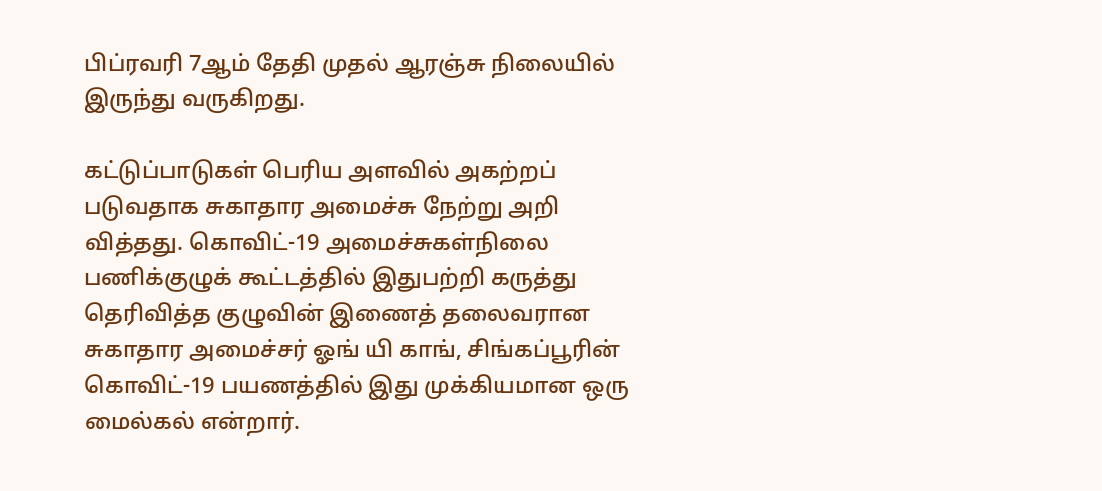பிப்ரவரி 7ஆம் தேதி முதல் ஆரஞ்சு நிலையில் இருந்து வருகிறது.

கட்டுப்பாடுகள் பெரிய அளவில் அகற்றப் படுவதாக சுகாதார அமைச்சு நேற்று அறி வித்தது. கொவிட்-19 அமைச்சுகள்நிலை பணிக்குழுக் கூட்டத்தில் இதுபற்றி கருத்து தெரிவித்த குழுவின் இணைத் தலைவரான சுகாதார அமைச்சர் ஓங் யி காங், சிங்கப்பூரின் கொவிட்-19 பயணத்தில் இது முக்கியமான ஒரு மைல்கல் என்றார்.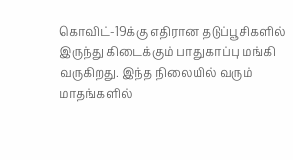கொவிட்-19க்கு எதிரான தடுப்பூசிகளில் இருந்து கிடைக்கும் பாதுகாப்பு மங்கி வருகிறது. இந்த நிலையில் வரும் மாதங்களில்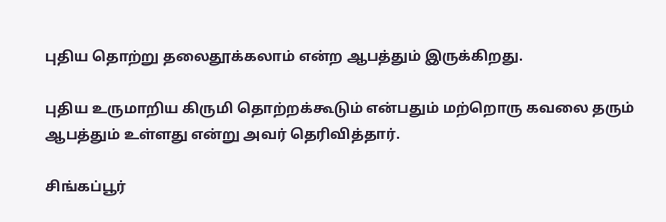புதிய தொற்று தலைதூக்கலாம் என்ற ஆபத்தும் இருக்கிறது.

புதிய உருமாறிய கிருமி தொற்றக்கூடும் என்பதும் மற்றொரு கவலை தரும் ஆபத்தும் உள்ளது என்று அவர் தெரிவித்தார்.

சிங்கப்பூர்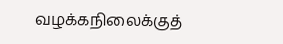வழக்கநிலைக்குத்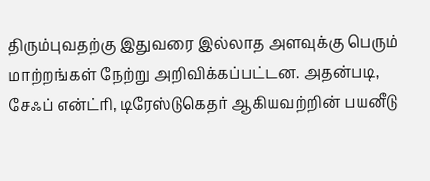திரும்புவதற்கு இதுவரை இல்லாத அளவுக்கு பெரும் மாற்றங்கள் நேற்று அறிவிக்கப்பட்டன. அதன்படி, சேஃப் என்ட்ரி, டிரேஸ்டுகெதர் ஆகியவற்றின் பயனீடு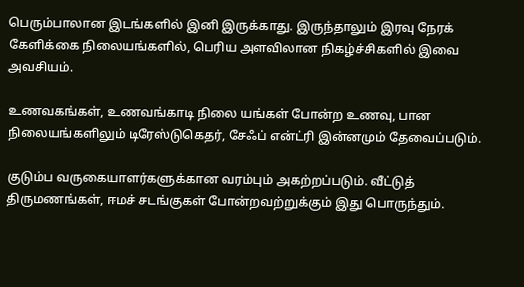பெரும்பாலான இடங்களில் இனி இருக்காது. இருந்தாலும் இரவு நேரக் கேளிக்கை நிலையங்களில், பெரிய அளவிலான நிகழ்ச்சிகளில் இவை அவசியம்.

உணவகங்கள், உணவங்காடி நிலை யங்கள் போன்ற உணவு, பான நிலையங்களிலும் டிரேஸ்டுகெதர், சேஃப் என்ட்ரி இன்னமும் தேவைப்படும்.

குடும்ப வருகையாளர்களுக்கான வரம்பும் அகற்றப்படும். வீட்டுத் திருமணங்கள், ஈமச் சடங்குகள் போன்றவற்றுக்கும் இது பொருந்தும்.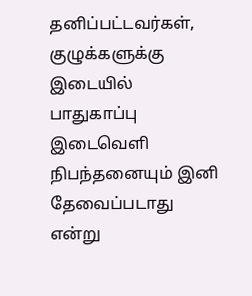தனிப்பட்டவர்கள், குழுக்களுக்கு இடையில் பாதுகாப்பு இடைவெளி நிபந்தனையும் இனி தேவைப்படாது என்று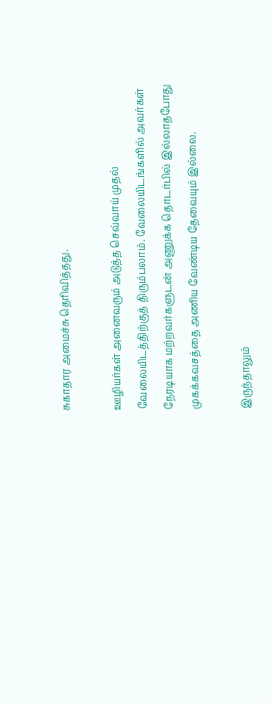சுகாதார அமைச்சு தெரிவித்தது.

ஊழியர்கள் அனைவரும் அடுத்த செவ்வாய் முதல் வேலையிடத்திற்குத் திரும்பலாம். வேலையிடங்களில் அவர்கள் நேரடியாக மற்றவர்களுடன் அணுக்க தொடர்பில் இல்லாதபோது முகக்கவசத்தை அணிய வேண்டிய தேவையும் இல்லை.

இருந்தாலும்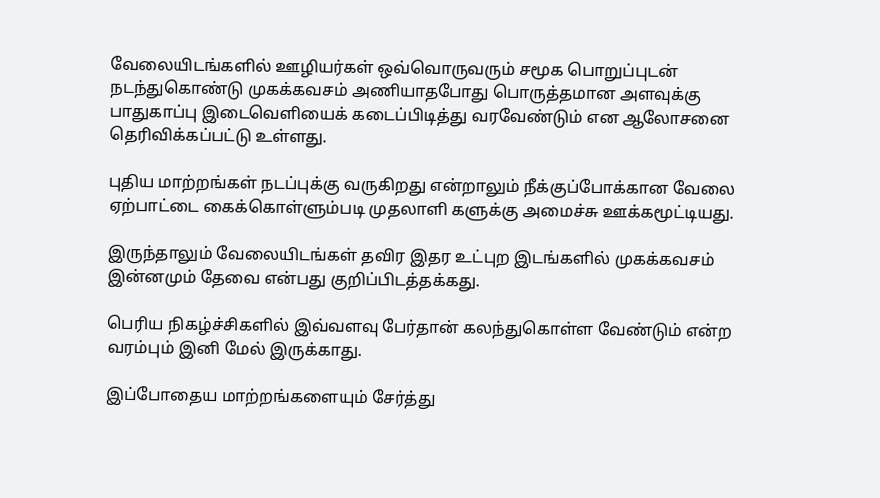வேலையிடங்களில் ஊழியர்கள் ஒவ்வொருவரும் சமூக பொறுப்புடன் நடந்துகொண்டு முகக்கவசம் அணியாதபோது பொருத்தமான அளவுக்கு பாதுகாப்பு இடைவெளியைக் கடைப்பிடித்து வரவேண்டும் என ஆலோசனை தெரிவிக்கப்பட்டு உள்ளது.

புதிய மாற்றங்கள் நடப்புக்கு வருகிறது என்றாலும் நீக்குப்போக்கான வேலை ஏற்பாட்டை கைக்கொள்ளும்படி முதலாளி களுக்கு அமைச்சு ஊக்கமூட்டியது.

இருந்தாலும் வேலையிடங்கள் தவிர இதர உட்புற இடங்களில் முகக்கவசம் இன்னமும் தேவை என்பது குறிப்பிடத்தக்கது.

பெரிய நிகழ்ச்சிகளில் இவ்வளவு பேர்தான் கலந்துகொள்ள வேண்டும் என்ற வரம்பும் இனி மேல் இருக்காது.

இப்போதைய மாற்றங்களையும் சேர்த்து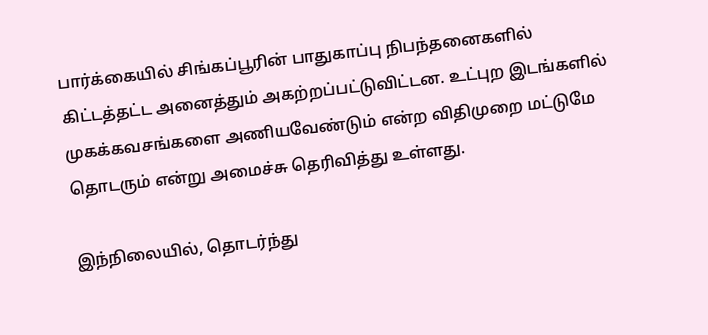பார்க்கையில் சிங்கப்பூரின் பாதுகாப்பு நிபந்தனைகளில் கிட்டத்தட்ட அனைத்தும் அகற்றப்பட்டுவிட்டன. உட்புற இடங்களில் முகக்கவசங்களை அணியவேண்டும் என்ற விதிமுறை மட்டுமே தொடரும் என்று அமைச்சு தெரிவித்து உள்ளது.

இந்நிலையில், தொடர்ந்து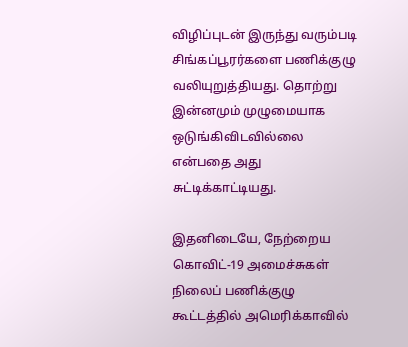விழிப்புடன் இருந்து வரும்படி சிங்கப்பூரர்களை பணிக்குழு வலியுறுத்தியது. தொற்று இன்னமும் முழுமையாக ஒடுங்கிவிடவில்லை என்பதை அது சுட்டிக்காட்டியது.

இதனிடையே, நேற்றைய கொவிட்-19 அமைச்சுகள் நிலைப் பணிக்குழு கூட்டத்தில் அமெரிக்காவில்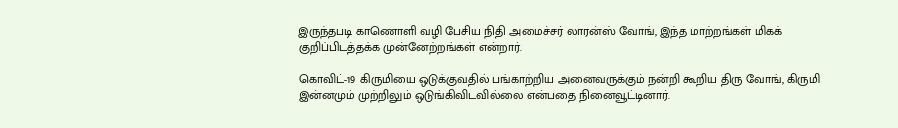இருந்தபடி காணொளி வழி பேசிய நிதி அமைச்சர் லாரன்ஸ் வோங், இந்த மாற்றங்கள் மிகக் குறிப்பிடத்தக்க முன்னேற்றங்கள் என்றார்.

கொவிட்-19 கிருமியை ஒடுக்குவதில் பங்காற்றிய அனைவருக்கும் நன்றி கூறிய திரு வோங், கிருமி இன்னமும் முற்றிலும் ஒடுங்கிவிடவில்லை என்பதை நினைவூட்டினார்.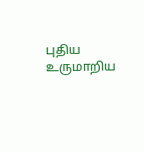புதிய உருமாறிய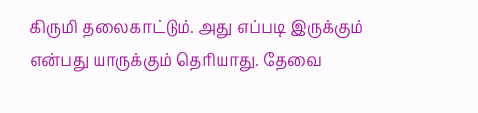கிருமி தலைகாட்டும். அது எப்படி இருக்கும் என்பது யாருக்கும் தெரியாது. தேவை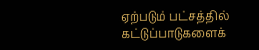ஏற்படும் பட்சத்தில் கட்டுப்பாடுகளைக்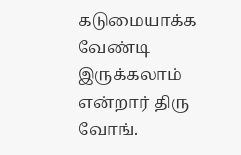கடுமையாக்க வேண்டி இருக்கலாம் என்றார் திரு வோங்.